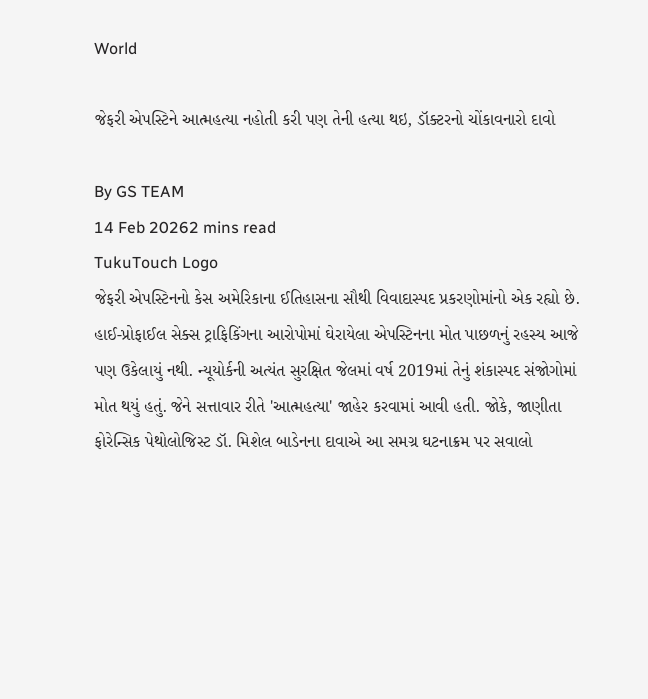World

જેફરી એપસ્ટિને આત્મહત્યા નહોતી કરી પણ તેની હત્યા થઇ, ડૉક્ટરનો ચોંકાવનારો દાવો

By GS TEAM
14 Feb 20262 mins read
TukuTouch Logo
જેફરી એપસ્ટિનનો કેસ અમેરિકાના ઈતિહાસના સૌથી વિવાદાસ્પદ પ્રકરણોમાંનો એક રહ્યો છે. હાઈ-પ્રોફાઈલ સેક્સ ટ્રાફિકિંગના આરોપોમાં ઘેરાયેલા એપસ્ટિનના મોત પાછળનું રહસ્ય આજે પણ ઉકેલાયું નથી. ન્યૂયોર્કની અત્યંત સુરક્ષિત જેલમાં વર્ષ 2019માં તેનું શંકાસ્પદ સંજોગોમાં મોત થયું હતું. જેને સત્તાવાર રીતે 'આત્મહત્યા' જાહેર કરવામાં આવી હતી. જોકે, જાણીતા ફોરેન્સિક પેથોલોજિસ્ટ ડૉ. મિશેલ બાડેનના દાવાએ આ સમગ્ર ઘટનાક્રમ પર સવાલો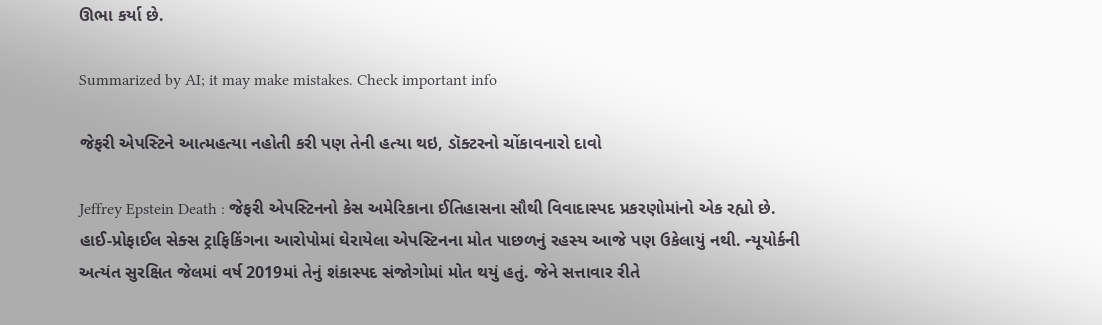ઊભા કર્યા છે.

Summarized by AI; it may make mistakes. Check important info

જેફરી એપસ્ટિને આત્મહત્યા નહોતી કરી પણ તેની હત્યા થઇ, ડૉક્ટરનો ચોંકાવનારો દાવો

Jeffrey Epstein Death : જેફરી એપસ્ટિનનો કેસ અમેરિકાના ઈતિહાસના સૌથી વિવાદાસ્પદ પ્રકરણોમાંનો એક રહ્યો છે. હાઈ-પ્રોફાઈલ સેક્સ ટ્રાફિકિંગના આરોપોમાં ઘેરાયેલા એપસ્ટિનના મોત પાછળનું રહસ્ય આજે પણ ઉકેલાયું નથી. ન્યૂયોર્કની અત્યંત સુરક્ષિત જેલમાં વર્ષ 2019માં તેનું શંકાસ્પદ સંજોગોમાં મોત થયું હતું. જેને સત્તાવાર રીતે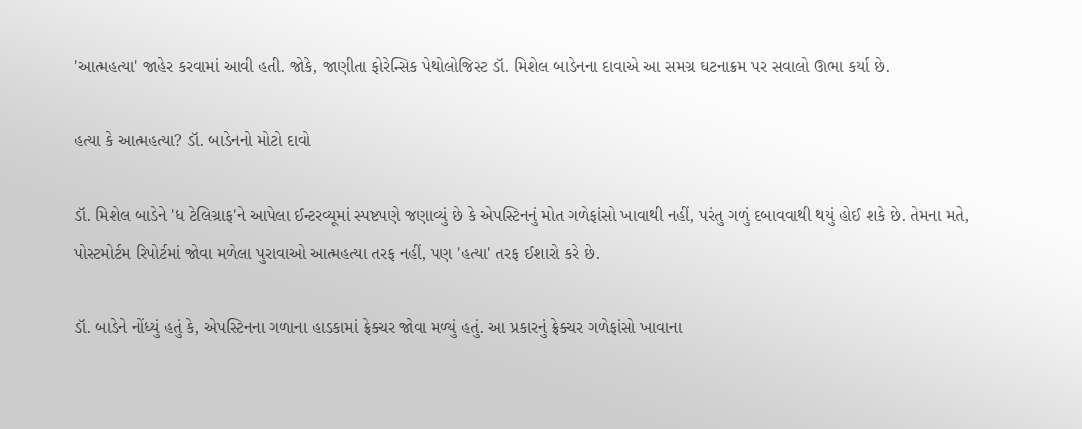'આત્મહત્યા' જાહેર કરવામાં આવી હતી. જોકે, જાણીતા ફોરેન્સિક પેથોલોજિસ્ટ ડૉ. મિશેલ બાડેનના દાવાએ આ સમગ્ર ઘટનાક્રમ પર સવાલો ઊભા કર્યા છે.

હત્યા કે આત્મહત્યા? ડૉ. બાડેનનો મોટો દાવો

ડૉ. મિશેલ બાડેને 'ધ ટેલિગ્રાફ'ને આપેલા ઈન્ટરવ્યૂમાં સ્પષ્ટપણે જણાવ્યું છે કે એપસ્ટિનનું મોત ગળેફાંસો ખાવાથી નહીં, પરંતુ ગળું દબાવવાથી થયું હોઈ શકે છે. તેમના મતે, પોસ્ટમોર્ટમ રિપોર્ટમાં જોવા મળેલા પુરાવાઓ આત્મહત્યા તરફ નહીં, પણ 'હત્યા' તરફ ઈશારો કરે છે.

ડૉ. બાડેને નોંધ્યું હતું કે, એપસ્ટિનના ગળાના હાડકામાં ફ્રેક્ચર જોવા મળ્યું હતું. આ પ્રકારનું ફ્રેક્ચર ગળેફાંસો ખાવાના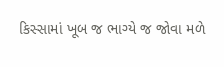કિસ્સામાં ખૂબ જ ભાગ્યે જ જોવા મળે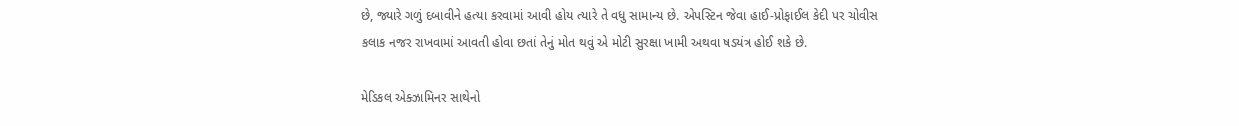છે, જ્યારે ગળું દબાવીને હત્યા કરવામાં આવી હોય ત્યારે તે વધુ સામાન્ય છે. એપસ્ટિન જેવા હાઈ-પ્રોફાઈલ કેદી પર ચોવીસ કલાક નજર રાખવામાં આવતી હોવા છતાં તેનું મોત થવું એ મોટી સુરક્ષા ખામી અથવા ષડયંત્ર હોઈ શકે છે.

મેડિકલ એક્ઝામિનર સાથેનો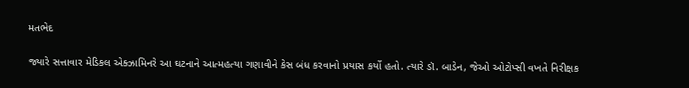મતભેદ

જ્યારે સત્તાવાર મેડિકલ એક્ઝામિનરે આ ઘટનાને આત્મહત્યા ગણાવીને કેસ બંધ કરવાનો પ્રયાસ કર્યો હતો. ત્યારે ડૉ. બાડેન, જેઓ ઓટોપ્સી વખતે નિરીક્ષક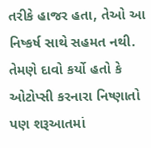તરીકે હાજર હતા, તેઓ આ નિષ્કર્ષ સાથે સહમત નથી. તેમણે દાવો કર્યો હતો કે ઓટોપ્સી કરનારા નિષ્ણાતો પણ શરૂઆતમાં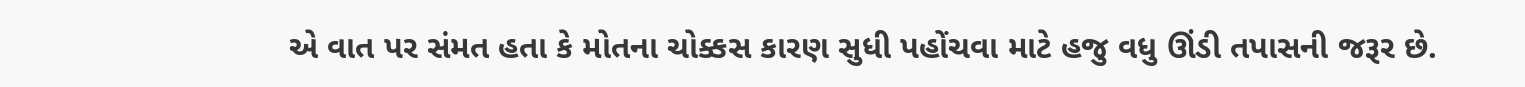એ વાત પર સંમત હતા કે મોતના ચોક્કસ કારણ સુધી પહોંચવા માટે હજુ વધુ ઊંડી તપાસની જરૂર છે.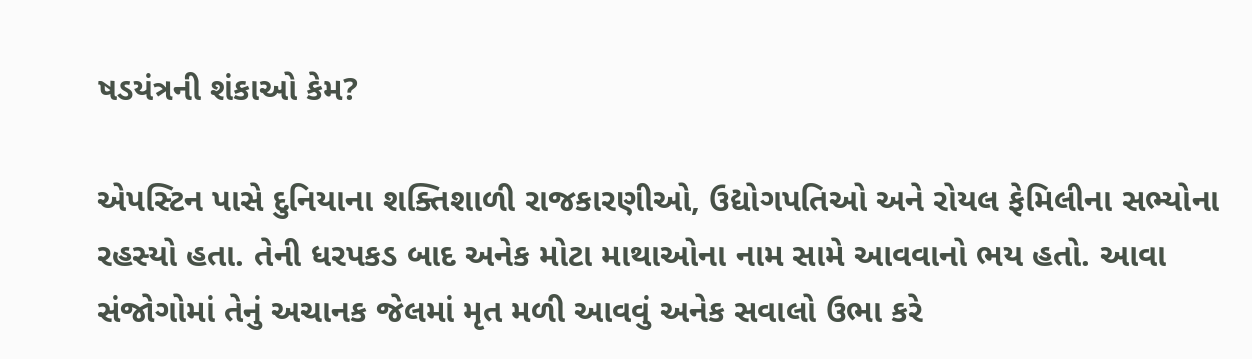ષડયંત્રની શંકાઓ કેમ?

એપસ્ટિન પાસે દુનિયાના શક્તિશાળી રાજકારણીઓ, ઉદ્યોગપતિઓ અને રોયલ ફેમિલીના સભ્યોના રહસ્યો હતા. તેની ધરપકડ બાદ અનેક મોટા માથાઓના નામ સામે આવવાનો ભય હતો. આવા સંજોગોમાં તેનું અચાનક જેલમાં મૃત મળી આવવું અનેક સવાલો ઉભા કરે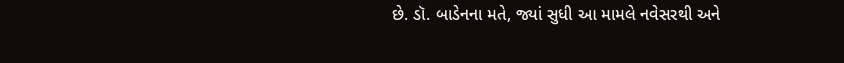છે. ડૉ. બાડેનના મતે, જ્યાં સુધી આ મામલે નવેસરથી અને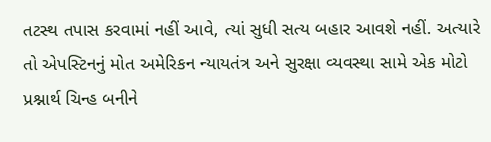તટસ્થ તપાસ કરવામાં નહીં આવે, ત્યાં સુધી સત્ય બહાર આવશે નહીં. અત્યારે તો એપસ્ટિનનું મોત અમેરિકન ન્યાયતંત્ર અને સુરક્ષા વ્યવસ્થા સામે એક મોટો પ્રશ્નાર્થ ચિન્હ બનીને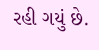રહી ગયું છે.